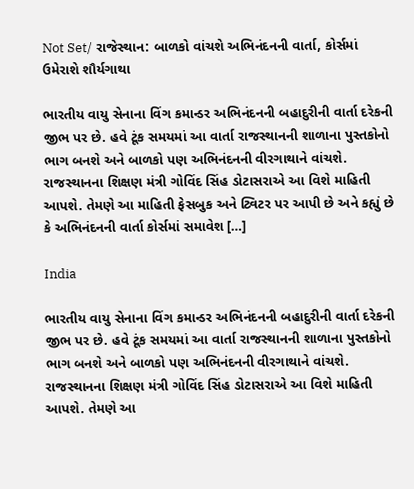Not Set/ રાજેસ્થાન: બાળકો વાંચશે અભિનંદનની વાર્તા, કોર્સમાં ઉમેરાશે શૌર્યગાથા

ભારતીય વાયુ સેનાના વિંગ કમાન્ડર અભિનંદનની બહાદુરીની વાર્તા દરેકની જીભ પર છે. હવે ટૂંક સમયમાં આ વાર્તા રાજસ્થાનની શાળાના પુસ્તકોનો ભાગ બનશે અને બાળકો પણ અભિનંદનની વીરગાથાને વાંચશે. રાજસ્થાનના શિક્ષણ મંત્રી ગોવિંદ સિંહ ડોટાસરાએ આ વિશે માહિતી આપશે. તેમણે આ માહિતી ફેસબુક અને ટ્વિટર પર આપી છે અને કહ્યું છે કે અભિનંદનની વાર્તા કોર્સમાં સમાવેશ […]

India

ભારતીય વાયુ સેનાના વિંગ કમાન્ડર અભિનંદનની બહાદુરીની વાર્તા દરેકની જીભ પર છે. હવે ટૂંક સમયમાં આ વાર્તા રાજસ્થાનની શાળાના પુસ્તકોનો ભાગ બનશે અને બાળકો પણ અભિનંદનની વીરગાથાને વાંચશે. રાજસ્થાનના શિક્ષણ મંત્રી ગોવિંદ સિંહ ડોટાસરાએ આ વિશે માહિતી આપશે. તેમણે આ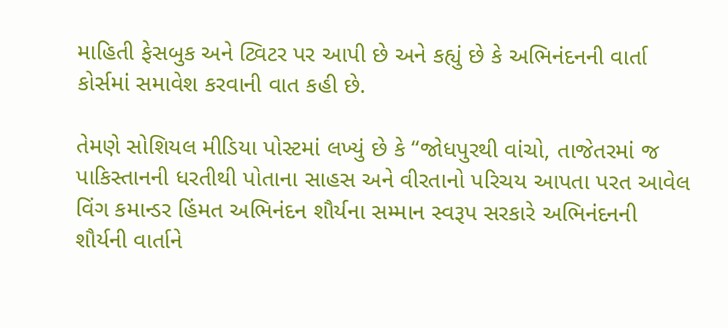માહિતી ફેસબુક અને ટ્વિટર પર આપી છે અને કહ્યું છે કે અભિનંદનની વાર્તા કોર્સમાં સમાવેશ કરવાની વાત કહી છે.

તેમણે સોશિયલ મીડિયા પોસ્ટમાં લખ્યું છે કે “જોધપુરથી વાંચો, તાજેતરમાં જ પાકિસ્તાનની ધરતીથી પોતાના સાહસ અને વીરતાનો પરિચય આપતા પરત આવેલ વિંગ કમાન્ડર હિંમત અભિનંદન શૌર્યના સમ્માન સ્વરૂપ સરકારે અભિનંદનની શૌર્યની વાર્તાને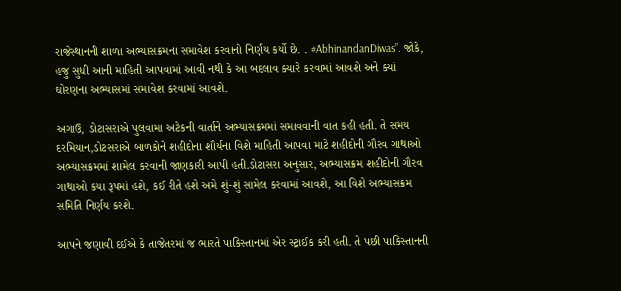રાજેસ્થાનની શાળા અભ્યાસક્રમના સમાવેશ કરવાનો નિર્ણય કર્યો છે. . #AbhinandanDiwas”. જોકે, હજુ સુધી આની માહિતી આપવામાં આવી નથી કે આ બદલાવ ક્યારે કરવામાં આવશે અને ક્યાં ઘોરણના અભ્યાસમાં સમાવેશ કરવામાં આવશે.

અગાઉ, ડોટાસરાએ પુલવામા અટેકની વાર્તાને અભ્યાસક્રમમાં સમાવવાની વાત કહી હતી. તે સમય દરમિયાન,ડોટસરાએ બાળકોને શહીદોના શૌર્યના વિશે માહિતી આપવા માટે શહીદોની ગૌરવ ગાથાઓ અભ્યાસક્રમમાં શામેલ કરવાની જાણકારી આપી હતી.ડોટાસરા અનુસાર, અભ્યાસક્રમ શહીદોની ગૌરવ ગાથાઓ કયા રૂપમાં હશે, કઈ રીતે હશે અમે શું-શું સામેલ કરવામાં આવશે, આ વિશે અભ્યાસક્રમ સમિતિ નિર્ણય કરશે.

આપને જણાવી દઈએ કે તાજેતરમાં જ ભારતે પાકિસ્તાનમાં એર સ્ટ્રાઈક કરી હતી. તે પછી પાકિસ્તાનની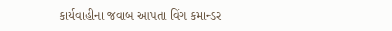કાર્યવાહીના જવાબ આપતા વિંગ કમાન્ડર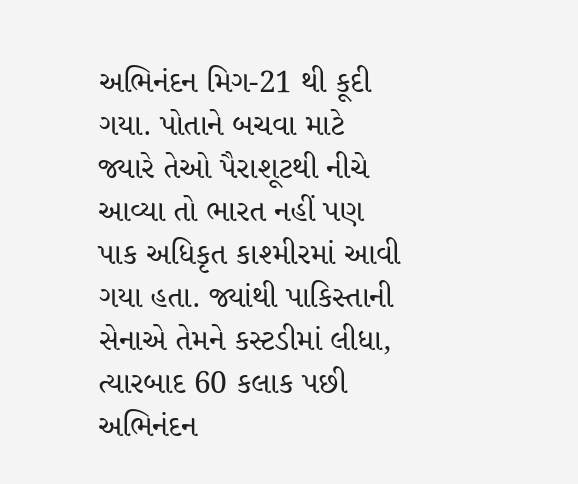અભિનંદન મિગ-21 થી કૂદી ગયા. પોતાને બચવા માટે  જ્યારે તેઓ પૈરાશૂટથી નીચે આવ્યા તો ભારત નહીં પણ પાક અધિકૃત કાશ્મીરમાં આવી ગયા હતા. જ્યાંથી પાકિસ્તાની સેનાએ તેમને કસ્ટડીમાં લીધા, ત્યારબાદ 60 કલાક પછી અભિનંદન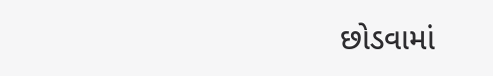છોડવામાં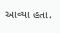આવ્યા હતા.